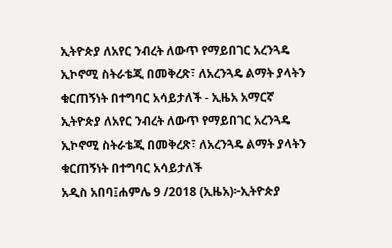ኢትዮጵያ ለአየር ንብረት ለውጥ የማይበገር አረንጓዴ ኢኮኖሚ ስትራቴጂ በመቅረጽ፣ ለአረንጓዴ ልማት ያላትን ቁርጠኝነት በተግባር አሳይታለች - ኢዜአ አማርኛ
ኢትዮጵያ ለአየር ንብረት ለውጥ የማይበገር አረንጓዴ ኢኮኖሚ ስትራቴጂ በመቅረጽ፣ ለአረንጓዴ ልማት ያላትን ቁርጠኝነት በተግባር አሳይታለች
አዲስ አበባ፤ሐምሌ 9 /2018 (ኢዜአ)፦ኢትዮጵያ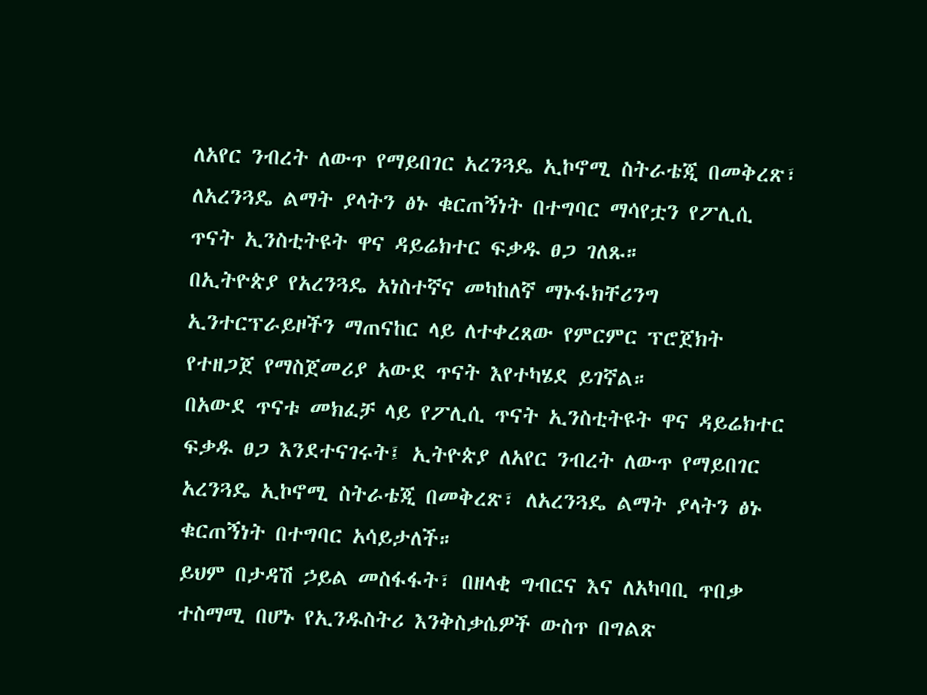ለአየር ንብረት ለውጥ የማይበገር አረንጓዴ ኢኮኖሚ ስትራቴጂ በመቅረጽ፣ ለአረንጓዴ ልማት ያላትን ፅኑ ቁርጠኝነት በተግባር ማሳየቷን የፖሊሲ ጥናት ኢንስቲትዩት ዋና ዳይሬክተር ፍቃዱ ፀጋ ገለጹ።
በኢትዮጵያ የአረንጓዴ አነስተኛና መካከለኛ ማኑፋክቸሪንግ ኢንተርፕራይዞችን ማጠናከር ላይ ለተቀረጸው የምርምር ፕሮጀክት የተዘጋጀ የማስጀመሪያ አውደ ጥናት እየተካሄደ ይገኛል።
በአውደ ጥናቱ መክፈቻ ላይ የፖሊሲ ጥናት ኢንስቲትዩት ዋና ዳይሬክተር ፍቃዱ ፀጋ እንደተናገሩት፤ ኢትዮጵያ ለአየር ንብረት ለውጥ የማይበገር አረንጓዴ ኢኮኖሚ ስትራቴጂ በመቅረጽ፣ ለአረንጓዴ ልማት ያላትን ፅኑ ቁርጠኝነት በተግባር አሳይታለች።
ይህም በታዳሽ ኃይል መስፋፋት፣ በዘላቂ ግብርና እና ለአካባቢ ጥበቃ ተስማሚ በሆኑ የኢንዱስትሪ እንቅስቃሴዎች ውስጥ በግልጽ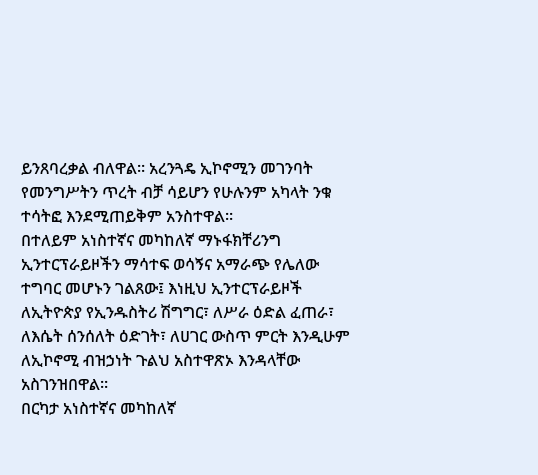ይንጸባረቃል ብለዋል። አረንጓዴ ኢኮኖሚን መገንባት የመንግሥትን ጥረት ብቻ ሳይሆን የሁሉንም አካላት ንቁ ተሳትፎ እንደሚጠይቅም አንስተዋል።
በተለይም አነስተኛና መካከለኛ ማኑፋክቸሪንግ ኢንተርፕራይዞችን ማሳተፍ ወሳኝና አማራጭ የሌለው ተግባር መሆኑን ገልጸው፤ እነዚህ ኢንተርፕራይዞች ለኢትዮጵያ የኢንዱስትሪ ሽግግር፣ ለሥራ ዕድል ፈጠራ፣ ለእሴት ሰንሰለት ዕድገት፣ ለሀገር ውስጥ ምርት እንዲሁም ለኢኮኖሚ ብዝኃነት ጉልህ አስተዋጽኦ እንዳላቸው አስገንዝበዋል።
በርካታ አነስተኛና መካከለኛ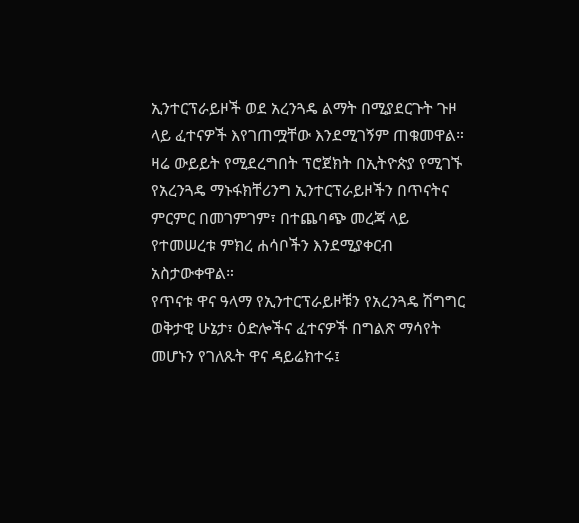ኢንተርፕራይዞች ወደ አረንጓዴ ልማት በሚያደርጉት ጉዞ ላይ ፈተናዎች እየገጠሟቸው እንደሚገኝም ጠቁመዋል።
ዛሬ ውይይት የሚደረግበት ፕሮጀክት በኢትዮጵያ የሚገኙ የአረንጓዴ ማኑፋክቸሪንግ ኢንተርፕራይዞችን በጥናትና ምርምር በመገምገም፣ በተጨባጭ መረጃ ላይ የተመሠረቱ ምክረ ሐሳቦችን እንደሚያቀርብ አስታውቀዋል።
የጥናቱ ዋና ዓላማ የኢንተርፕራይዞቹን የአረንጓዴ ሽግግር ወቅታዊ ሁኔታ፣ ዕድሎችና ፈተናዎች በግልጽ ማሳየት መሆኑን የገለጹት ዋና ዳይሬክተሩ፤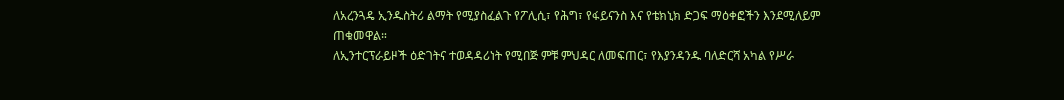ለአረንጓዴ ኢንዱስትሪ ልማት የሚያስፈልጉ የፖሊሲ፣ የሕግ፣ የፋይናንስ እና የቴክኒክ ድጋፍ ማዕቀፎችን እንደሚለይም ጠቁመዋል።
ለኢንተርፕራይዞች ዕድገትና ተወዳዳሪነት የሚበጅ ምቹ ምህዳር ለመፍጠር፣ የእያንዳንዱ ባለድርሻ አካል የሥራ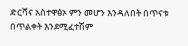ድርሻና አስተዋፅኦ ምን መሆን እንዳለበት በጥናቱ በጥልቀት እንደሚፈተሽም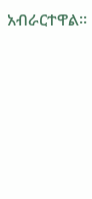አብራርተዋል።